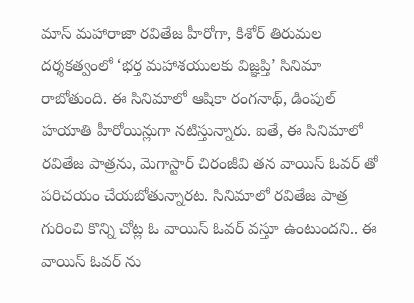మాస్ మహారాజా రవితేజ హీరోగా, కిశోర్ తిరుమల దర్శకత్వంలో ‘భర్త మహాశయులకు విజ్ఞప్తి’ సినిమా రాబోతుంది. ఈ సినిమాలో ఆషికా రంగనాథ్, డింపుల్ హయాతి హీరోయిన్లుగా నటిస్తున్నారు. ఐతే, ఈ సినిమాలో రవితేజ పాత్రను, మెగాస్టార్ చిరంజీవి తన వాయిస్ ఓవర్ తో పరిచయం చేయబోతున్నారట. సినిమాలో రవితేజ పాత్ర గురించి కొన్ని చోట్ల ఓ వాయిస్ ఓవర్ వస్తూ ఉంటుందని.. ఈ వాయిస్ ఓవర్ ను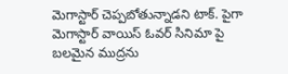మెగాస్టార్ చెప్పబోతున్నాడని టాక్. పైగా మెగాస్టార్ వాయిస్ ఓవర్ సినిమా పై బలమైన ముద్రను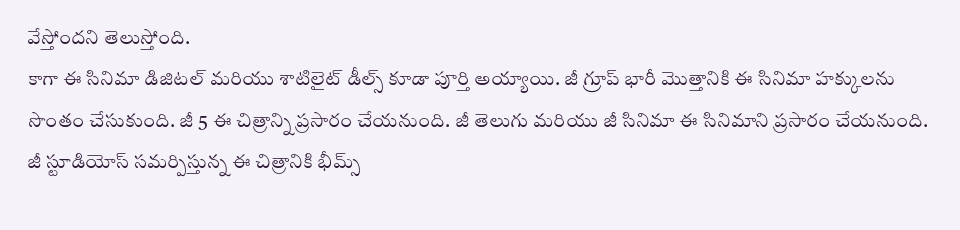వేస్తోందని తెలుస్తోంది.
కాగా ఈ సినిమా డిజిటల్ మరియు శాటిలైట్ డీల్స్ కూడా పూర్తి అయ్యాయి. జీ గ్రూప్ భారీ మొత్తానికి ఈ సినిమా హక్కులను సొంతం చేసుకుంది. జీ 5 ఈ చిత్రాన్ని ప్రసారం చేయనుంది. జీ తెలుగు మరియు జీ సినిమా ఈ సినిమాని ప్రసారం చేయనుంది. జీ స్టూడియోస్ సమర్పిస్తున్న ఈ చిత్రానికి భీమ్స్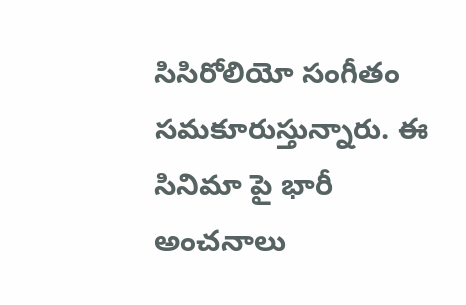సిసిరోలియో సంగీతం సమకూరుస్తున్నారు. ఈ సినిమా పై భారీ అంచనాలు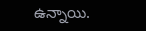ఉన్నాయి.